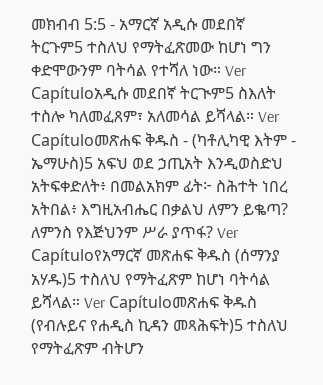መክብብ 5:5 - አማርኛ አዲሱ መደበኛ ትርጉም5 ተስለህ የማትፈጽመው ከሆነ ግን ቀድሞውንም ባትሳል የተሻለ ነው። Ver Capítuloአዲሱ መደበኛ ትርጒም5 ስእለት ተስሎ ካለመፈጸም፣ አለመሳል ይሻላል። Ver Capítuloመጽሐፍ ቅዱስ - (ካቶሊካዊ እትም - ኤማሁስ)5 አፍህ ወደ ኃጢአት እንዲወስድህ አትፍቀድለት፥ በመልአክም ፊት፦ ስሕተት ነበረ አትበል፥ እግዚአብሔር በቃልህ ለምን ይቈጣ? ለምንስ የእጅህንም ሥራ ያጥፋ? Ver Capítuloየአማርኛ መጽሐፍ ቅዱስ (ሰማንያ አሃዱ)5 ተስለህ የማትፈጽም ከሆነ ባትሳል ይሻላል። Ver Capítuloመጽሐፍ ቅዱስ (የብሉይና የሐዲስ ኪዳን መጻሕፍት)5 ተስለህ የማትፈጽም ብትሆን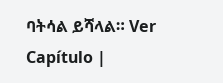ባትሳል ይሻላል። Ver Capítulo |